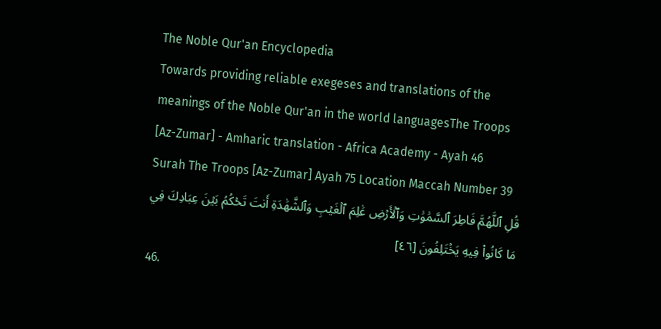The Noble Qur'an Encyclopedia
Towards providing reliable exegeses and translations of the meanings of the Noble Qur'an in the world languagesThe Troops [Az-Zumar] - Amharic translation - Africa Academy - Ayah 46
Surah The Troops [Az-Zumar] Ayah 75 Location Maccah Number 39
قُلِ ٱللَّهُمَّ فَاطِرَ ٱلسَّمَٰوَٰتِ وَٱلۡأَرۡضِ عَٰلِمَ ٱلۡغَيۡبِ وَٱلشَّهَٰدَةِ أَنتَ تَحۡكُمُ بَيۡنَ عِبَادِكَ فِي مَا كَانُواْ فِيهِ يَخۡتَلِفُونَ [٤٦]
46.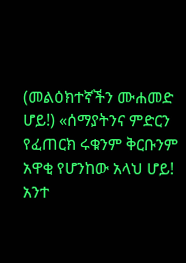(መልዕክተኛችን ሙሐመድ ሆይ!) «ሰማያትንና ምድርን የፈጠርክ ሩቁንም ቅርቡንም አዋቂ የሆንከው አላህ ሆይ! አንተ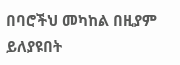በባሮችህ መካከል በዚያም ይለያዩበት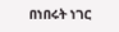በነበሩት ነገር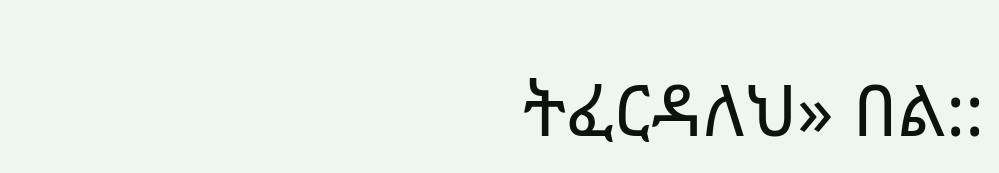ትፈርዳለህ» በል::